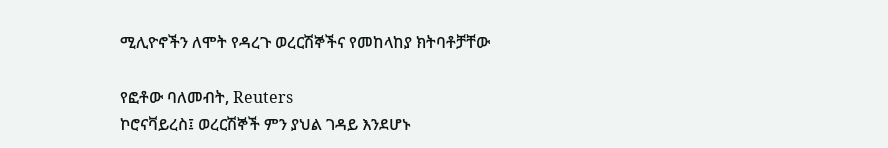ሚሊዮኖችን ለሞት የዳረጉ ወረርሽኞችና የመከላከያ ክትባቶቻቸው

የፎቶው ባለመብት, Reuters
ኮሮናቫይረስ፤ ወረርሽኞች ምን ያህል ገዳይ እንደሆኑ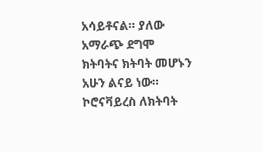አሳይቶናል። ያለው አማራጭ ደግሞ ክትባትና ክትባት መሆኑን አሁን ልናይ ነው።
ኮሮናቫይረስ ለክትባት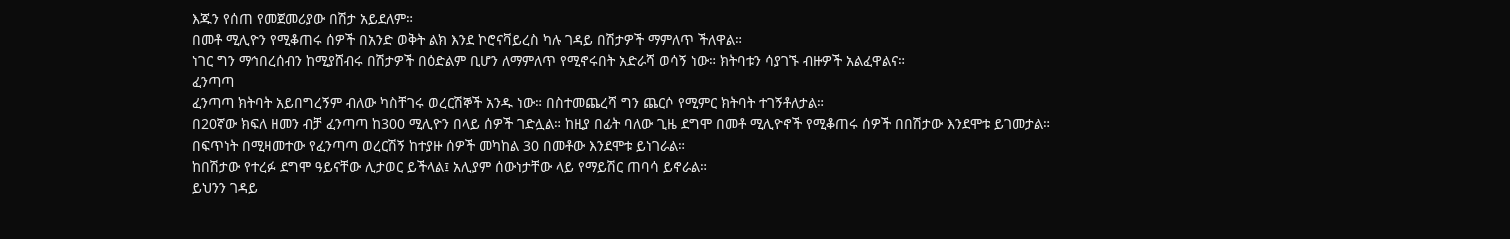እጁን የሰጠ የመጀመሪያው በሽታ አይደለም።
በመቶ ሚሊዮን የሚቆጠሩ ሰዎች በአንድ ወቅት ልክ እንደ ኮሮናቫይረስ ካሉ ገዳይ በሽታዎች ማምለጥ ችለዋል።
ነገር ግን ማኅበረሰብን ከሚያሸብሩ በሽታዎች በዕድልም ቢሆን ለማምለጥ የሚኖሩበት አድራሻ ወሳኝ ነው። ክትባቱን ሳያገኙ ብዙዎች አልፈዋልና።
ፈንጣጣ
ፈንጣጣ ክትባት አይበግረኝም ብለው ካስቸገሩ ወረርሽኞች አንዱ ነው። በስተመጨረሻ ግን ጨርሶ የሚምር ክትባት ተገኝቶለታል።
በ20ኛው ክፍለ ዘመን ብቻ ፈንጣጣ ከ300 ሚሊዮን በላይ ሰዎች ገድሏል። ከዚያ በፊት ባለው ጊዜ ደግሞ በመቶ ሚሊዮኖች የሚቆጠሩ ሰዎች በበሽታው እንደሞቱ ይገመታል።
በፍጥነት በሚዛመተው የፈንጣጣ ወረርሽኝ ከተያዙ ሰዎች መካከል 30 በመቶው እንደሞቱ ይነገራል።
ከበሽታው የተረፉ ደግሞ ዓይናቸው ሊታወር ይችላል፤ አሊያም ሰውነታቸው ላይ የማይሽር ጠባሳ ይኖራል።
ይህንን ገዳይ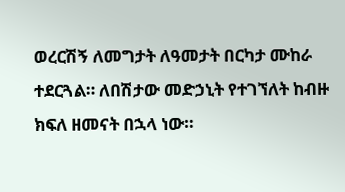ወረርሽኝ ለመግታት ለዓመታት በርካታ ሙከራ ተደርጓል። ለበሽታው መድኃኒት የተገኘለት ከብዙ ክፍለ ዘመናት በኋላ ነው።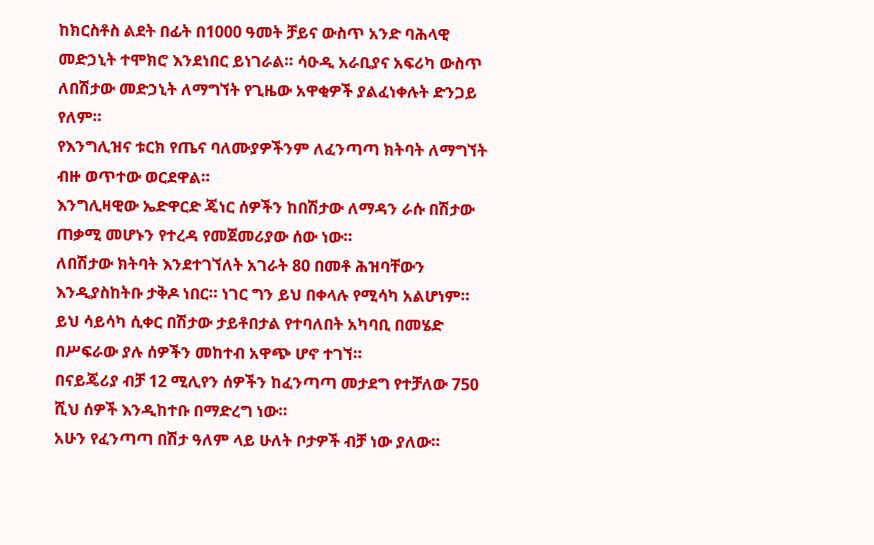ከክርስቶስ ልደት በፊት በ1000 ዓመት ቻይና ውስጥ አንድ ባሕላዊ መድኃኒት ተሞክሮ እንደነበር ይነገራል። ሳዑዲ አራቢያና አፍሪካ ውስጥ ለበሽታው መድኃኒት ለማግኘት የጊዜው አዋቂዎች ያልፈነቀሉት ድንጋይ የለም።
የእንግሊዝና ቱርክ የጤና ባለሙያዎችንም ለፈንጣጣ ክትባት ለማግኘት ብዙ ወጥተው ወርደዋል።
እንግሊዛዊው ኤድዋርድ ጄነር ሰዎችን ከበሽታው ለማዳን ራሱ በሽታው ጠቃሚ መሆኑን የተረዳ የመጀመሪያው ሰው ነው።
ለበሽታው ክትባት እንደተገኘለት አገራት 80 በመቶ ሕዝባቸውን እንዲያስከትቡ ታቅዶ ነበር። ነገር ግን ይህ በቀላሉ የሚሳካ አልሆነም።
ይህ ሳይሳካ ሲቀር በሽታው ታይቶበታል የተባለበት አካባቢ በመሄድ በሥፍራው ያሉ ሰዎችን መከተብ አዋጭ ሆኖ ተገኘ።
በናይጄሪያ ብቻ 12 ሚሊየን ሰዎችን ከፈንጣጣ መታደግ የተቻለው 750 ሺህ ሰዎች እንዲከተቡ በማድረግ ነው።
አሁን የፈንጣጣ በሽታ ዓለም ላይ ሁለት ቦታዎች ብቻ ነው ያለው።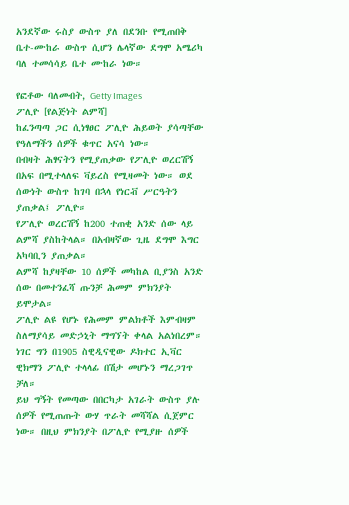አንደኛው ሩስያ ውስጥ ያለ በደንቡ የሚጠበቅ ቤተ-ሙከራ ውስጥ ሲሆን ሌላኛው ደግሞ አሜሪካ ባለ ተመሳሳይ ቤተ ሙከራ ነው።

የፎቶው ባለመብት, Getty Images
ፖሊዮ [የልጅነት ልምሻ]
ከፈንጣጣ ጋር ሲነፃፀር ፖሊዮ ሕይወት ያሳጣቸው የዓለማችን ሰዎች ቁጥር አናሳ ነው።
በብዛት ሕፃናትን የሚያጠቃው የፖሊዮ ወረርሽኝ በአፍ በሚተላለፍ ቫይረስ የሚዛመት ነው። ወደ ሰውነት ውስጥ ከገባ በኋላ የነርቭ ሥርዓትን ያጠቃል፤ ፖሊዮ።
የፖሊዮ ወረርሽኝ ከ200 ተጠቂ አንድ ሰው ላይ ልምሻ ያስከትላል። በአብዛኛው ጊዜ ደግሞ እግር አካባቢን ያጠቃል።
ልምሻ ከያዛቸው 10 ሰዎች መካከል ቢያንስ አንድ ሰው በመተንፈሻ ጡንቻ ሕመም ምክንያት ይሞታል።
ፖሊዮ ልዩ የሆኑ የሕመም ምልክቶች እምብዛም ስለማያሳይ መድኃኒት ማግኘት ቀላል አልነበረም።
ነገር ግን በ1905 ስዊዲናዊው ዶክተር ኢቫር ዊክማን ፖሊዮ ተላላፊ በሽታ መሆኑን ማረጋገጥ ቻለ።
ይህ ግኝት የመጣው በበርካታ አገራት ውስጥ ያሉ ሰዎች የሚጠጡት ውሃ ጥራት መሻሻል ሲጀምር ነው። በዚህ ምክንያት በፖሊዮ የሚያዙ ሰዎች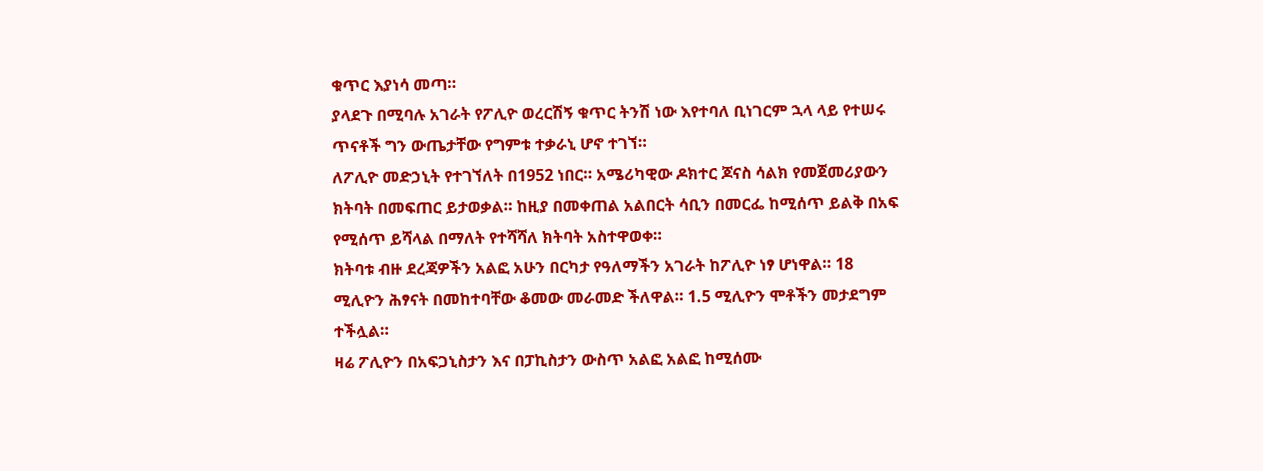ቁጥር እያነሳ መጣ።
ያላደጉ በሚባሉ አገራት የፖሊዮ ወረርሽኝ ቁጥር ትንሽ ነው እየተባለ ቢነገርም ኋላ ላይ የተሠሩ ጥናቶች ግን ውጤታቸው የግምቱ ተቃራኒ ሆኖ ተገኘ።
ለፖሊዮ መድኃኒት የተገኘለት በ1952 ነበር። አሜሪካዊው ዶክተር ጆናስ ሳልክ የመጀመሪያውን ክትባት በመፍጠር ይታወቃል። ከዚያ በመቀጠል አልበርት ሳቢን በመርፌ ከሚሰጥ ይልቅ በአፍ የሚሰጥ ይሻላል በማለት የተሻሻለ ክትባት አስተዋወቀ።
ክትባቱ ብዙ ደረጃዎችን አልፎ አሁን በርካታ የዓለማችን አገራት ከፖሊዮ ነፃ ሆነዋል። 18 ሚሊዮን ሕፃናት በመከተባቸው ቆመው መራመድ ችለዋል። 1.5 ሚሊዮን ሞቶችን መታደግም ተችሏል።
ዛሬ ፖሊዮን በአፍጋኒስታን እና በፓኪስታን ውስጥ አልፎ አልፎ ከሚሰሙ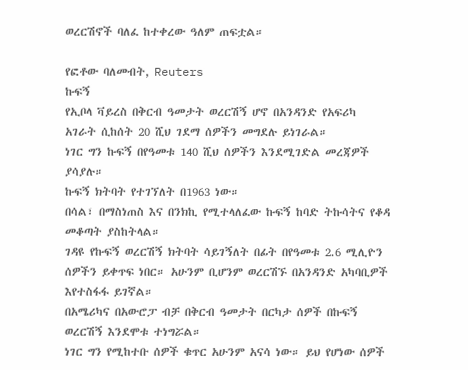ወረርሽኖች ባለፈ ከተቀረው ዓለም ጠፍቷል።

የፎቶው ባለመብት, Reuters
ኩፍኝ
የኢቦላ ቫይረስ በቅርብ ዓመታት ወረርሽኝ ሆኖ በአንዳንድ የአፍሪካ አገራት ሲከሰት 20 ሺህ ገደማ ሰዎችን መግደሉ ይነገራል።
ነገር ግን ኩፍኝ በየዓመቱ 140 ሺህ ሰዎችን እንደሚገድል መረጃዎች ያሳያሉ።
ኩፍኝ ክትባት የተገኘለት በ1963 ነው።
በሳል፣ በማስነጠስ እና በንክኪ የሚተላለፈው ኩፍኝ ከባድ ትኩሳትና የቆዳ መቆጣት ያስከትላል።
ገዳዩ የኩፍኝ ወረርሽኝ ክትባት ሳይገኝለት በፊት በየዓመቱ 2.6 ሚሊዮን ሰዎችን ይቀጥፍ ነበር። አሁንም ቢሆንም ወረርሽኙ በአንዳንድ አካባቢዎች እየተስፋፋ ይገኛል።
በአሜሪካና በአውሮፓ ብቻ በቅርብ ዓመታት በርካታ ሰዎች በኩፍኝ ወረርሽኝ እንደሞቱ ተነግሯል።
ነገር ግን የሚከተቡ ሰዎች ቁጥር አሁንም አናሳ ነው። ይህ የሆነው ሰዎች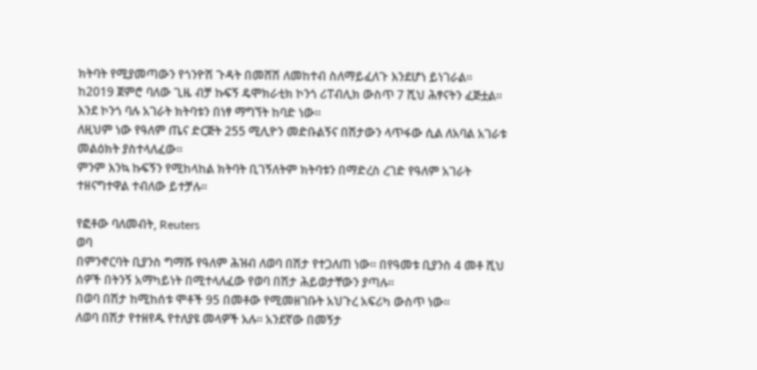ክትባት የሚያመጣውን የጎንዮሽ ጉዳት በመሸሽ ለመከተብ ስለማይፈለጉ እንደሆነ ይነገራል።
ከ2019 ጀምሮ ባለው ጊዜ ብቻ ኩፍኝ ዴሞክራቲክ ኮንጎ ሪፐብሊክ ውስጥ 7 ሺህ ሕፃናትን ፈጅቷል። እንደ ኮንጎ ባሉ አገራት ክትባቱን በነፃ ማግኘት ከባድ ነው።
ለዚህም ነው የዓለም ጤና ድርጅት 255 ሚሊዮን መድቡልኝና በሽታውን ላጥፋው ሲል ለአባል አገራቱ መልዕክት ያስተላለፈው።
ምንም እንኳ ኩፍኝን የሚከላከል ክትባት ቢገኝለትም ክትባቱን በማድረስ ረገድ የዓለም አገራት ተዘናግተዋል ተብለው ይተቻሉ።

የፎቶው ባለመብት, Reuters
ወባ
በምንኖርባት ቢያንስ ግማሹ የዓለም ሕዝብ ለወባ በሽታ የተጋለጠ ነው። በየዓመቱ ቢያንስ 4 መቶ ሺህ ሰዎች በትንኝ አማካይነት በሚተላለፈው የወባ በሽታ ሕይወታቸውን ያጣሉ።
በወባ በሽታ ከሚከሰቱ ሞቶች 95 በመቶው የሚመዘገቡት አህጉረ አፍሪካ ውስጥ ነው።
ለወባ በሽታ የተዘየዱ የተለያዩ መላዎች አሉ። አንደኛው በመኝታ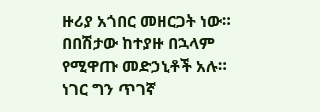ዙሪያ አጎበር መዘርጋት ነው። በበሽታው ከተያዙ በኋላም የሚዋጡ መድኃኒቶች አሉ።
ነገር ግን ጥገኛ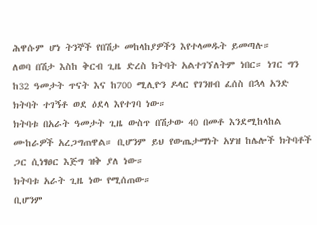ሕዋሱም ሆነ ትንኞች የበሽታ መከላከያዎችን እየተላመዱት ይመጣሉ።
ለወባ በሽታ እስከ ቅርብ ጊዜ ድረስ ክትባት አልተገኘለትም ነበር። ነገር ግን ከ32 ዓመታት ጥናት እና ከ700 ሚሊዮን ዶላር የገንዘብ ፈሰስ በኋላ አንድ ክትባት ተገኝቶ ወደ ዕደላ እየተገባ ነው።
ክትባቱ በአራት ዓመታት ጊዜ ውስጥ በሽታው 40 በመቶ እንደሚከላከል ሙከራዎች አረጋግጠዋል። ቢሆንም ይህ የውጤታማነት አሃዝ ከሌሎች ክትባቶች ጋር ሲነፃፀር እጅግ ዝቅ ያለ ነው።
ክትባቱ አራት ጊዜ ነው የሚሰጠው።
ቢሆንም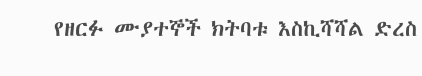የዘርፉ ሙያተኞች ክትባቱ እስኪሻሻል ድረስ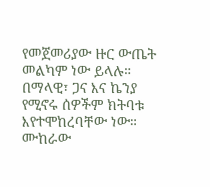የመጀመሪያው ዙር ውጤት መልካም ነው ይላሉ። በማላዊ፣ ጋና እና ኬንያ የሚኖሩ ሰዎችም ክትባቱ እየተሞከረባቸው ነው።
ሙከራው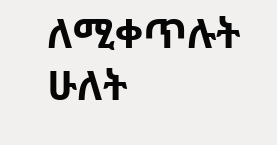ለሚቀጥሉት ሁለት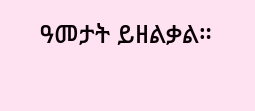ዓመታት ይዘልቃል።